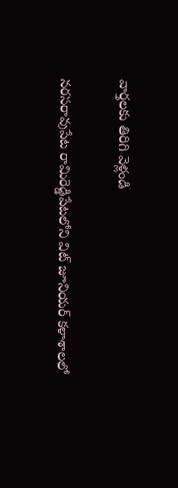వార్తలకు తిరిగి వెళ్లండి

నరసరావుపేట రామిరెడ్డిపేటలోని విట్ జూనియర్ కళాశాలలో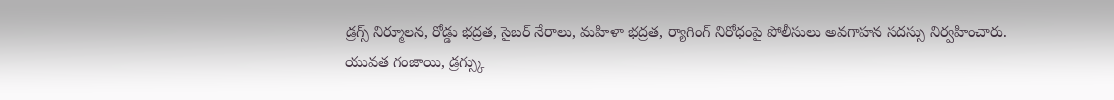డ్రగ్స్ నిర్మూలన, రోడ్డు భద్రత, సైబర్ నేరాలు, మహిళా భద్రత, ర్యాగింగ్ నిరోధంపై పోలీసులు అవగాహన సదస్సు నిర్వహించారు.
యువత గంజాయి, డ్రగ్స్కు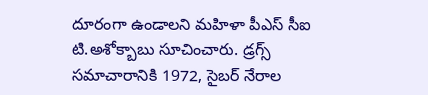దూరంగా ఉండాలని మహిళా పీఎస్ సీఐ టి.అశోక్బాబు సూచించారు. డ్రగ్స్ సమాచారానికి 1972, సైబర్ నేరాల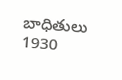బాధితులు 1930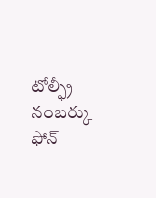టోల్ఫ్రీ నంబర్కు ఫోన్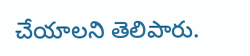చేయాలని తెలిపారు.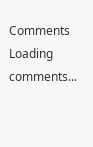Comments
Loading comments...